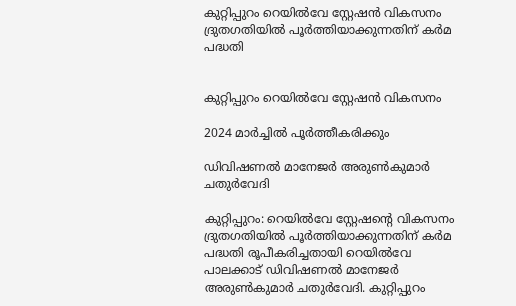കുറ്റിപ്പുറം റെയിൽവേ സ്റ്റേഷൻ വികസനം ദ്രുതഗതിയിൽ പൂർത്തിയാക്കുന്നതിന് കർമ പദ്ധതി


കുറ്റിപ്പുറം റെയിൽവേ സ്റ്റേഷൻ വികസനം

2024 മാർച്ചിൽ പൂർത്തീകരിക്കും

ഡിവിഷണൽ മാനേജർ അരുൺകുമാർ ചതുർവേദി

കുറ്റിപ്പുറം: റെയിൽവേ സ്റ്റേഷന്റെ വികസനം ദ്രുതഗതിയിൽ പൂർത്തിയാക്കുന്നതിന് കർമ പദ്ധതി രൂപീകരിച്ചതായി റെയിൽവേ പാലക്കാട് ഡിവിഷണൽ മാനേജർ അരുൺകുമാർ ചതുർവേദി. കുറ്റിപ്പുറം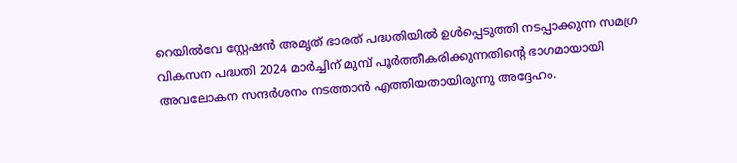റെയിൽവേ സ്റ്റേഷൻ അമൃത് ഭാരത് പദ്ധതിയിൽ ഉൾപ്പെടുത്തി നടപ്പാക്കുന്ന സമഗ്ര വികസന പദ്ധതി 2024 മാർച്ചിന് മുമ്പ് പൂർത്തീകരിക്കുന്നതിന്റെ ഭാഗമായായി അവലോകന സന്ദർശനം നടത്താൻ എത്തിയതായിരുന്നു അദ്ദേഹം.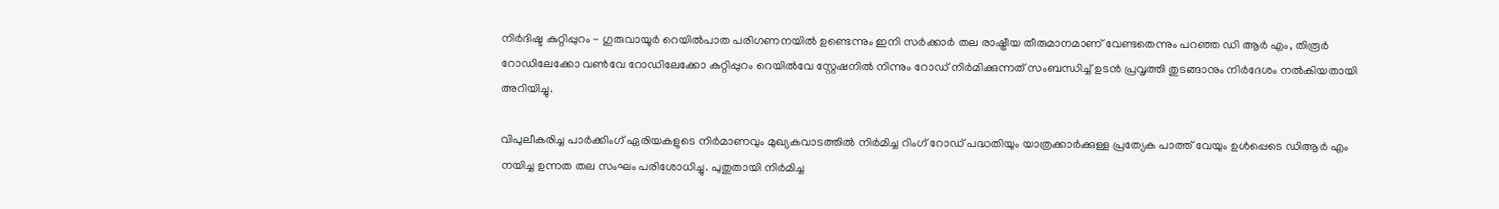നിർദിഷ്ട കുറ്റിപ്പുറം - ഗുരുവായൂർ റെയിൽപാത പരിഗണനയിൽ ഉണ്ടെന്നും ഇനി സർക്കാർ തല രാഷ്ട്രീയ തീരുമാനമാണ് വേണ്ടതെന്നും പറഞ്ഞ ഡി ആർ എം, തിരൂർ റോഡിലേക്കോ വൺവേ റോഡിലേക്കോ കുറ്റിപ്പുറം റെയിൽവേ സ്റ്റേഷനിൽ നിന്നും റോഡ് നിർമിക്കുന്നത് സംബന്ധിച്ച് ഉടൻ പ്രവൃത്തി തുടങ്ങാനും നിർദേശം നൽകിയതായി അറിയിച്ചു.

വിപുലീകരിച്ച പാർക്കിംഗ് ഏരിയകളുടെ നിർമാണവും മുഖ്യകവാടത്തിൽ നിർമിച്ച റിംഗ് റോഡ് പദ്ധതിയും യാത്രക്കാർക്കുള്ള പ്രത്യേക പാത്ത് വേയും ഉൾപ്പെടെ ഡിആർ എം നയിച്ച ഉന്നത തല സംഘം പരിശോധിച്ചു. പുതുതായി നിർമിച്ച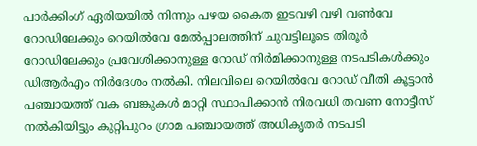പാർക്കിംഗ് ഏരിയയിൽ നിന്നും പഴയ കൈത ഇടവഴി വഴി വൺവേ റോഡിലേക്കും റെയിൽവേ മേൽപ്പാലത്തിന് ചുവട്ടിലൂടെ തിരൂർ റോഡിലേക്കും പ്രവേശിക്കാനുള്ള റോഡ് നിർമിക്കാനുള്ള നടപടികൾക്കും ഡിആർഎം നിർദേശം നൽകി. നിലവിലെ റെയിൽവേ റോഡ് വീതി കൂട്ടാൻ പഞ്ചായത്ത് വക ബങ്കുകൾ മാറ്റി സ്ഥാപിക്കാൻ നിരവധി തവണ നോട്ടീസ് നൽകിയിട്ടും കുറ്റിപുറം ഗ്രാമ പഞ്ചായത്ത് അധികൃതർ നടപടി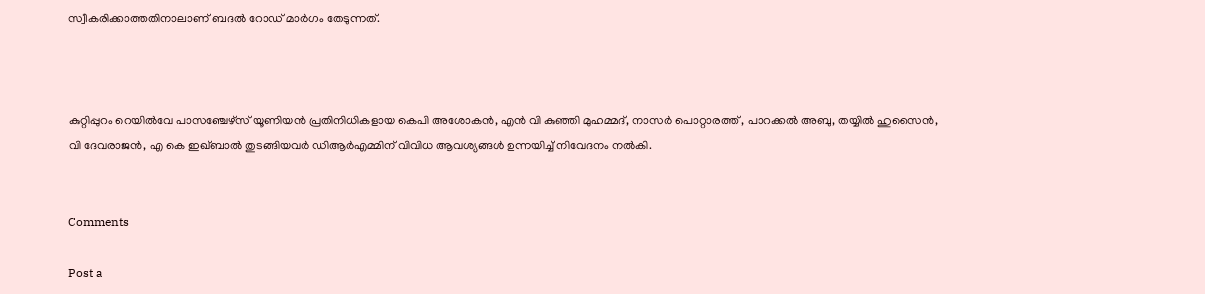സ്വീകരിക്കാത്തതിനാലാണ് ബദൽ റോഡ് മാർഗം തേടുന്നത്.



കുറ്റിപ്പുറം റെയിൽവേ പാസഞ്ചേഴ്സ് യൂണിയൻ പ്രതിനിധികളായ കെപി അശോകൻ, എൻ വി കുഞ്ഞി മുഹമ്മദ്, നാസർ പൊറ്റാരത്ത് , പാറക്കൽ അബു, തയ്യിൽ ഹുസൈൻ, വി ദേവരാജൻ, എ കെ ഇഖ്ബാൽ തുടങ്ങിയവർ ഡിആർഎമ്മിന് വിവിധ ആവശ്യങ്ങൾ ഉന്നയിച്ച് നിവേദനം നൽകി.


Comments

Post a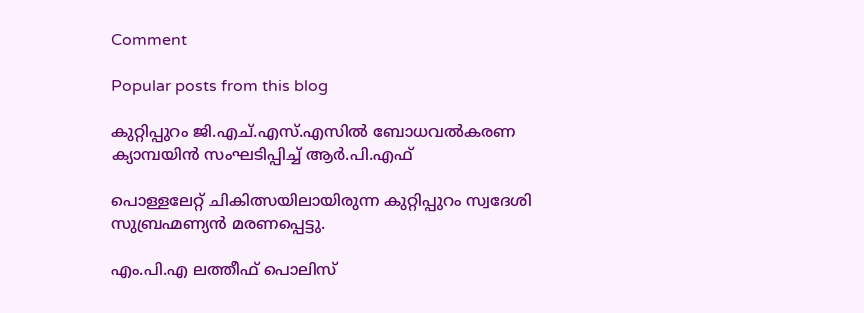Comment

Popular posts from this blog

കുറ്റിപ്പുറം ജി.എച്.എസ്‌.എസിൽ ബോധവൽകരണ ക്യാമ്പയിൻ സംഘടിപ്പിച്ച് ആർ.പി.എഫ്

പൊള്ളലേറ്റ് ചികിത്സയിലായിരുന്ന കുറ്റിപ്പുറം സ്വദേശി സുബ്രഹ്മണ്യൻ മരണപ്പെട്ടു.

എം.പി.എ ലത്തീഫ് പൊലിസ്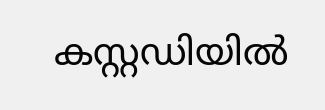കസ്റ്റഡിയിൽ